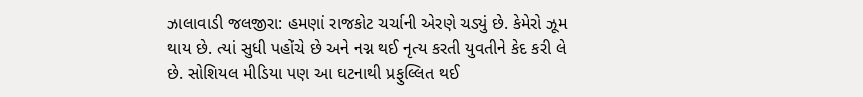ઝાલાવાડી જલજીરા: હમણાં રાજકોટ ચર્ચાની એરણે ચડ્યું છે. કેમેરો ઝૂમ થાય છે. ત્યાં સુધી પહોંચે છે અને નગ્ન થઈ નૃત્ય કરતી યુવતીને કેદ કરી લે છે. સોશિયલ મીડિયા પણ આ ઘટનાથી પ્રફુલ્લિત થઈ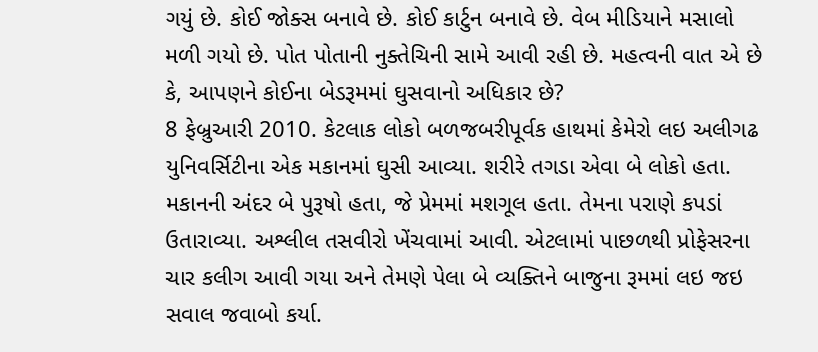ગયું છે. કોઈ જોક્સ બનાવે છે. કોઈ કાર્ટુન બનાવે છે. વેબ મીડિયાને મસાલો મળી ગયો છે. પોત પોતાની નુક્તેચિની સામે આવી રહી છે. મહત્વની વાત એ છે કે, આપણને કોઈના બેડરૂમમાં ઘુસવાનો અધિકાર છે?
8 ફેબ્રુઆરી 2010. કેટલાક લોકો બળજબરીપૂર્વક હાથમાં કેમેરો લઇ અલીગઢ યુનિવર્સિટીના એક મકાનમાં ઘુસી આવ્યા. શરીરે તગડા એવા બે લોકો હતા. મકાનની અંદર બે પુરૂષો હતા, જે પ્રેમમાં મશગૂલ હતા. તેમના પરાણે કપડાં ઉતારાવ્યા. અશ્લીલ તસવીરો ખેંચવામાં આવી. એટલામાં પાછળથી પ્રોફેસરના ચાર કલીગ આવી ગયા અને તેમણે પેલા બે વ્યક્તિને બાજુના રૂમમાં લઇ જઇ સવાલ જવાબો કર્યા.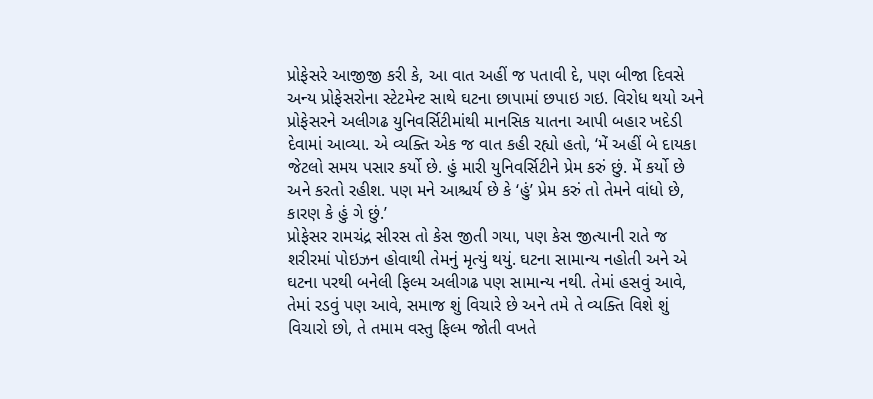પ્રોફેસરે આજીજી કરી કે, આ વાત અહીં જ પતાવી દે, પણ બીજા દિવસે અન્ય પ્રોફેસરોના સ્ટેટમેન્ટ સાથે ઘટના છાપામાં છપાઇ ગઇ. વિરોધ થયો અને પ્રોફેસરને અલીગઢ યુનિવર્સિટીમાંથી માનસિક યાતના આપી બહાર ખદેડી દેવામાં આવ્યા. એ વ્યક્તિ એક જ વાત કહી રહ્યો હતો, ‘મેં અહીં બે દાયકા જેટલો સમય પસાર કર્યો છે. હું મારી યુનિવર્સિટીને પ્રેમ કરું છું. મેં કર્યો છે અને કરતો રહીશ. પણ મને આશ્ચર્ય છે કે ‘હું’ પ્રેમ કરું તો તેમને વાંધો છે, કારણ કે હું ગે છું.’
પ્રોફેસર રામચંદ્ર સીરસ તો કેસ જીતી ગયા, પણ કેસ જીત્યાની રાતે જ શરીરમાં પોઇઝન હોવાથી તેમનું મૃત્યું થયું. ઘટના સામાન્ય નહોતી અને એ ઘટના પરથી બનેલી ફિલ્મ અલીગઢ પણ સામાન્ય નથી. તેમાં હસવું આવે, તેમાં રડવું પણ આવે, સમાજ શું વિચારે છે અને તમે તે વ્યક્તિ વિશે શું વિચારો છો, તે તમામ વસ્તુ ફિલ્મ જોતી વખતે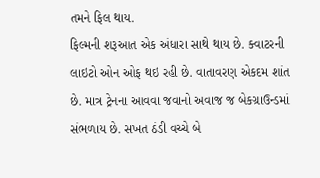તમને ફિલ થાય.
ફિલ્મની શરૂઆત એક અંધારા સાથે થાય છે. ક્વાટરની લાઇટો ઓન ઓફ થઇ રહી છે. વાતાવરણ એકદમ શાંત છે. માત્ર ટ્રેનના આવવા જવાનો અવાજ જ બેકગ્રાઉન્ડમાં સંભળાય છે. સખત ઠંડી વચ્ચે બે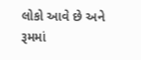લોકો આવે છે અને રૂમમાં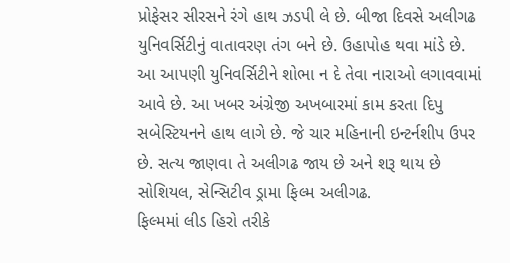પ્રોફેસર સીરસને રંગે હાથ ઝડપી લે છે. બીજા દિવસે અલીગઢ યુનિવર્સિટીનું વાતાવરણ તંગ બને છે. ઉહાપોહ થવા માંડે છે. આ આપણી યુનિવર્સિટીને શોભા ન દે તેવા નારાઓ લગાવવામાં આવે છે. આ ખબર અંગ્રેજી અખબારમાં કામ કરતા દિપુ સબેસ્ટિયનને હાથ લાગે છે. જે ચાર મહિનાની ઇન્ટર્નશીપ ઉપર છે. સત્ય જાણવા તે અલીગઢ જાય છે અને શરૂ થાય છે સોશિયલ, સેન્સિટીવ ડ્રામા ફિલ્મ અલીગઢ.
ફિલ્મમાં લીડ હિરો તરીકે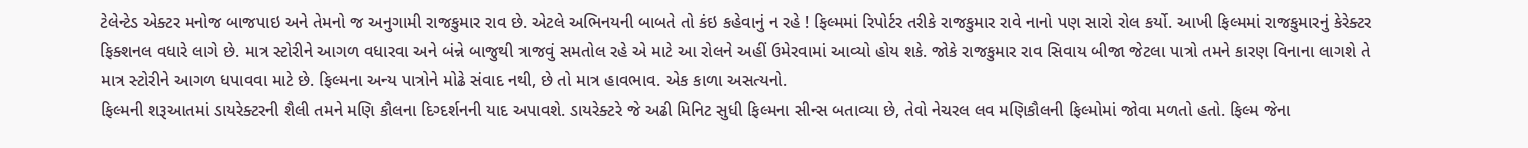ટેલેન્ટેડ એક્ટર મનોજ બાજપાઇ અને તેમનો જ અનુગામી રાજકુમાર રાવ છે. એટલે અભિનયની બાબતે તો કંઇ કહેવાનું ન રહે ! ફિલ્મમાં રિપોર્ટર તરીકે રાજકુમાર રાવે નાનો પણ સારો રોલ કર્યો. આખી ફિલ્મમાં રાજકુમારનું કેરેક્ટર ફિક્શનલ વધારે લાગે છે. માત્ર સ્ટોરીને આગળ વધારવા અને બંન્ને બાજુથી ત્રાજવું સમતોલ રહે એ માટે આ રોલને અહીં ઉમેરવામાં આવ્યો હોય શકે. જોકે રાજકુમાર રાવ સિવાય બીજા જેટલા પાત્રો તમને કારણ વિનાના લાગશે તે માત્ર સ્ટોરીને આગળ ધપાવવા માટે છે. ફિલ્મના અન્ય પાત્રોને મોઢે સંવાદ નથી, છે તો માત્ર હાવભાવ. એક કાળા અસત્યનો.
ફિલ્મની શરૂઆતમાં ડાયરેક્ટરની શૈલી તમને મણિ કૌલના દિગ્દર્શનની યાદ અપાવશે. ડાયરેક્ટરે જે અઢી મિનિટ સુધી ફિલ્મના સીન્સ બતાવ્યા છે, તેવો નેચરલ લવ મણિકૌલની ફિલ્મોમાં જોવા મળતો હતો. ફિલ્મ જેના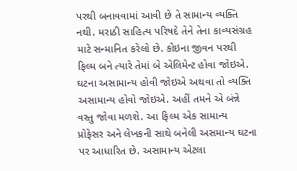પરથી બનાવવામાં આવી છે તે સામાન્ય વ્યક્તિ નથી. મરાઠી સાહિત્ય પરિષદે તેને તેના કાવ્યસંગ્રહ માટે સન્માનિત કરેલો છે. કોઇના જીવન પરથી ફિલ્મ બને ત્યારે તેમાં બે એલિમેન્ટ હોવા જોઇએ. ઘટના અસામાન્ય હોવી જોઇએ અથવા તો વ્યક્તિ અસામાન્ય હોવો જોઇએ. અહીં તમને એ બંન્ને વસ્તુ જોવા મળશે. આ ફિલ્મ એક સામાન્ય પ્રોફેસર અને લેખકની સાથે બનેલી અસમાન્ય ઘટના પર આધારિત છે. અસામાન્ય એટલા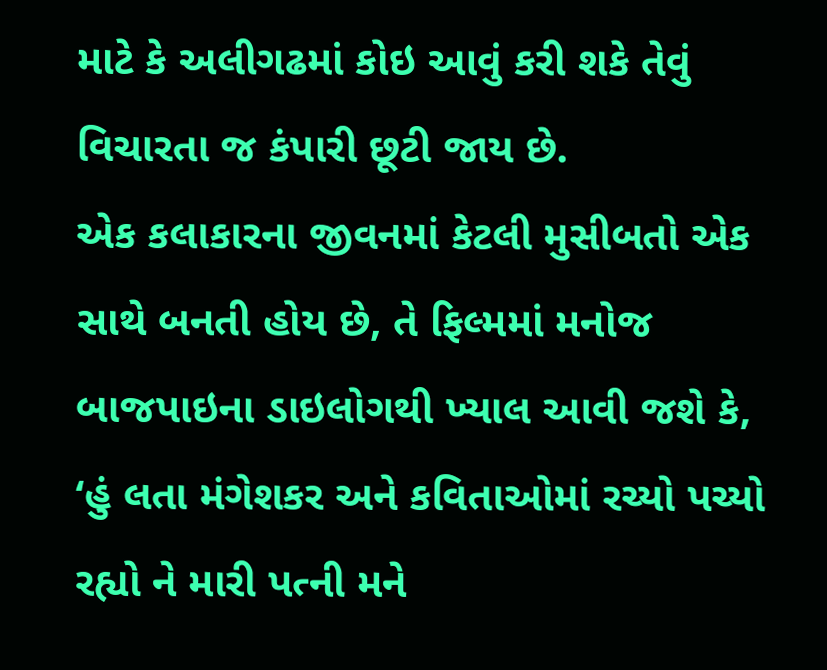માટે કે અલીગઢમાં કોઇ આવું કરી શકે તેવું વિચારતા જ કંપારી છૂટી જાય છે.
એક કલાકારના જીવનમાં કેટલી મુસીબતો એક સાથે બનતી હોય છે, તે ફિલ્મમાં મનોજ બાજપાઇના ડાઇલોગથી ખ્યાલ આવી જશે કે, ‘હું લતા મંગેશકર અને કવિતાઓમાં રચ્યો પચ્યો રહ્યો ને મારી પત્ની મને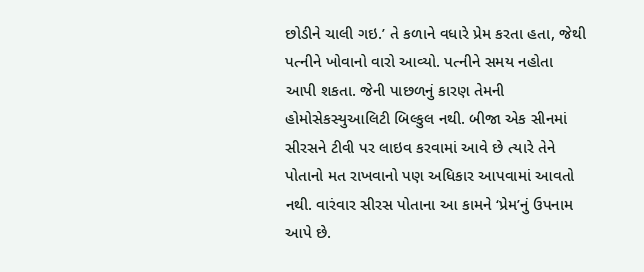છોડીને ચાલી ગઇ.’ તે કળાને વધારે પ્રેમ કરતા હતા, જેથી પત્નીને ખોવાનો વારો આવ્યો. પત્નીને સમય નહોતા આપી શકતા. જેની પાછળનું કારણ તેમની હોમોસેકસ્યુઆલિટી બિલ્કુલ નથી. બીજા એક સીનમાં સીરસને ટીવી પર લાઇવ કરવામાં આવે છે ત્યારે તેને પોતાનો મત રાખવાનો પણ અધિકાર આપવામાં આવતો નથી. વારંવાર સીરસ પોતાના આ કામને ‘પ્રેમ’નું ઉપનામ આપે છે.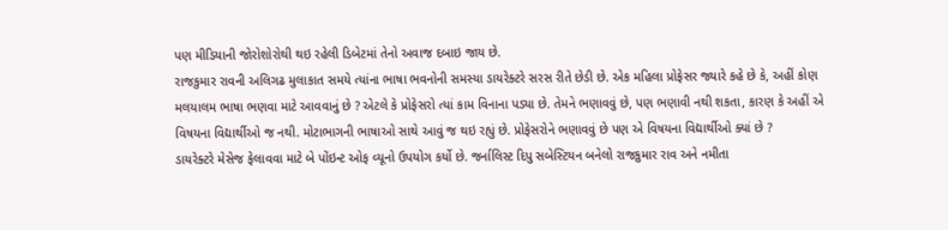પણ મીડિયાની જોરોશોરોથી થઇ રહેલી ડિબેટમાં તેનો અવાજ દબાઇ જાય છે.
રાજકુમાર રાવની અલિગઢ મુલાકાત સમયે ત્યાંના ભાષા ભવનોની સમસ્યા ડાયરેક્ટરે સરસ રીતે છેડી છે. એક મહિલા પ્રોફેસર જ્યારે કહે છે કે, અહીં કોણ મલયાલમ ભાષા ભણવા માટે આવવાનું છે ? એટલે કે પ્રોફેસરો ત્યાં કામ વિનાના પડ્યા છે. તેમને ભણાવવું છે, પણ ભણાવી નથી શકતા, કારણ કે અહીં એ વિષયના વિદ્યાર્થીઓ જ નથી. મોટાભાગની ભાષાઓ સાથે આવું જ થઇ રહ્યું છે. પ્રોફેસરોને ભણાવવું છે પણ એ વિષયના વિદ્યાર્થીઓ ક્યાં છે ?
ડાયરેક્ટરે મેસેજ ફેલાવવા માટે બે પોંઇન્ટ ઓફ વ્યૂનો ઉપયોગ કર્યો છે. જર્નાલિસ્ટ દિપુ સબેસ્ટિયન બનેલો રાજકુમાર રાવ અને નમીતા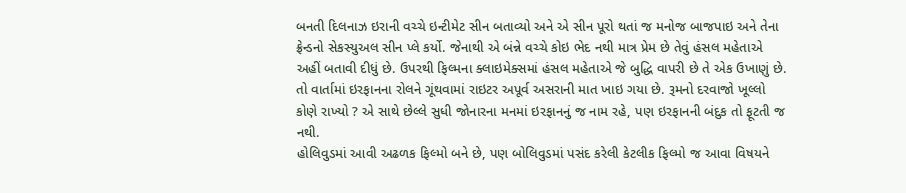બનતી દિલનાઝ ઇરાની વચ્ચે ઇન્ટીમેટ સીન બતાવ્યો અને એ સીન પૂરો થતાં જ મનોજ બાજપાઇ અને તેના ફ્રેન્ડનો સેકસ્યુઅલ સીન પ્લે કર્યો. જેનાથી એ બંન્ને વચ્ચે કોઇ ભેદ નથી માત્ર પ્રેમ છે તેવું હંસલ મહેતાએ અહીં બતાવી દીધું છે. ઉપરથી ફિલ્મના ક્લાઇમેક્સમાં હંસલ મહેતાએ જે બુદ્ધિ વાપરી છે તે એક ઉખાણું છે. તો વાર્તામાં ઇરફાનના રોલને ગૂંથવામાં રાઇટર અપૂર્વ અસરાની માત ખાઇ ગયા છે. રૂમનો દરવાજો ખૂલ્લો કોણે રાખ્યો ? એ સાથે છેલ્લે સુધી જોનારના મનમાં ઇરફાનનું જ નામ રહે, પણ ઇરફાનની બંદુક તો ફૂટતી જ નથી.
હોલિવુડમાં આવી અઢળક ફિલ્મો બને છે, પણ બોલિવુડમાં પસંદ કરેલી કેટલીક ફિલ્મો જ આવા વિષયને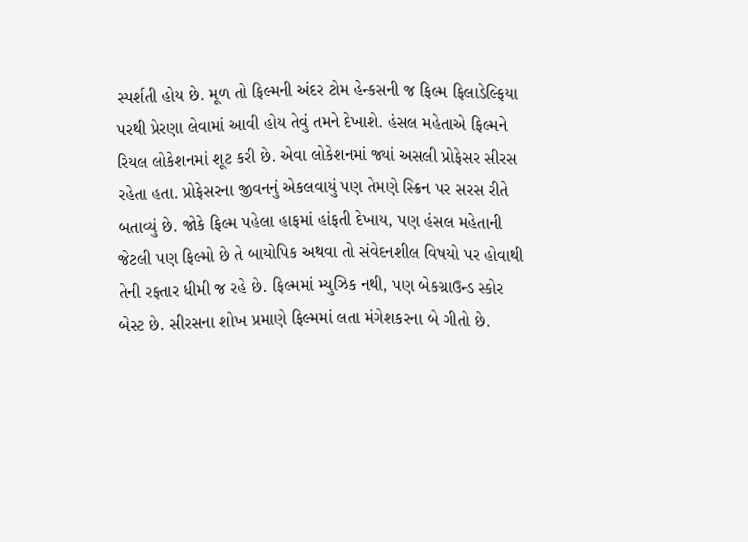સ્પર્શતી હોય છે. મૂળ તો ફિલ્મની અંદર ટોમ હેન્કસની જ ફિલ્મ ફિલાડેલ્ફિયા પરથી પ્રેરણા લેવામાં આવી હોય તેવું તમને દેખાશે. હંસલ મહેતાએ ફિલ્મને રિયલ લોકેશનમાં શૂટ કરી છે. એવા લોકેશનમાં જ્યાં અસલી પ્રોફેસર સીરસ રહેતા હતા. પ્રોફેસરના જીવનનું એકલવાયું પણ તેમણે સ્ક્રિન પર સરસ રીતે બતાવ્યું છે. જોકે ફિલ્મ પહેલા હાફમાં હાંફતી દેખાય, પણ હંસલ મહેતાની જેટલી પણ ફિલ્મો છે તે બાયોપિક અથવા તો સંવેદનશીલ વિષયો પર હોવાથી તેની રફ્તાર ધીમી જ રહે છે. ફિલ્મમાં મ્યુઝિક નથી, પણ બેકગ્રાઉન્ડ સ્કોર બેસ્ટ છે. સીરસના શોખ પ્રમાણે ફિલ્મમાં લતા મંગેશકરના બે ગીતો છે.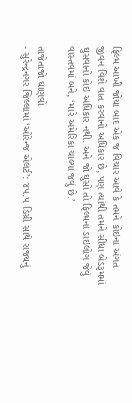ફિલ્મ આખી જોયા બાદ એક જ વિચાર આવે કે તમને કોઇના અંગત જીવન વિશે વાત કરવાનો અધિકાર છે, પણ ત્યાંથી તમને સીધા બેડરૂમમાં ઘુસવાનો કોઇ અધિકાર નથી. અને જો ઘુસો તો ફિલ્મના ડાઇલોગ જેવું વાસ્તવમાં બને, ‘મારે અમેરિકા ચાલ્યા જવું છે.’

તાજેતાજો ઘાણવો
- સુરેન્દ્રનગર જિલ્લામાં ‘ઓરેન્જ એલર્ટ’: ૪૫.૫ ડિગ્રી સાથે રાજ્યનું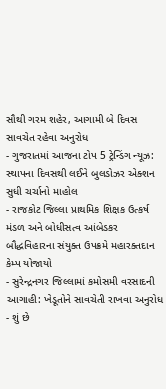સૌથી ગરમ શહેર, આગામી બે દિવસ સાવચેત રહેવા અનુરોધ
- ગુજરાતમાં આજના ટોપ 5 ટ્રેન્ડિંગ ન્યૂઝ: સ્થાપના દિવસથી લઈને બુલડોઝર એક્શન સુધી ચર્ચાનો માહોલ
- રાજકોટ જિલ્લા પ્રાથમિક શિક્ષક ઉત્કર્ષ મંડળ અને બોધીસત્વ આંબેડકર બૌદ્ધવિહારના સંયુક્ત ઉપક્રમે મહારક્તદાન કેમ્પ યોજાયો
- સુરેન્દ્રનગર જિલ્લામાં કમોસમી વરસાદની આગાહી: ખેડૂતોને સાવચેતી રાખવા અનુરોધ
- શું છે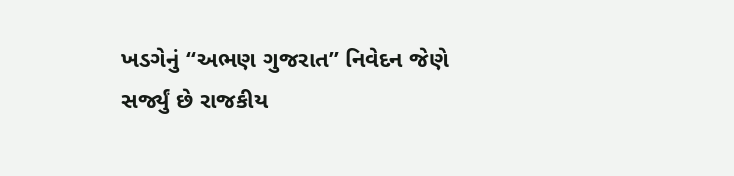ખડગેનું “અભણ ગુજરાત” નિવેદન જેણે સર્જ્યું છે રાજકીય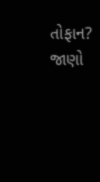તોફાન? જાણો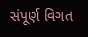સંપૂર્ણ વિગત